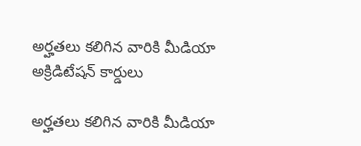అర్హతలు కలిగిన వారికి మీడియా అక్రిడిటేషన్ కార్డులు

అర్హతలు కలిగిన వారికి మీడియా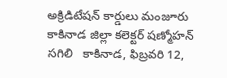అక్రిడిటేషన్ కార్డులు మంజూరు   కాకినాడ జిల్లా కలెక్టర్ షణ్మోహన్ సగిలి   కాకినాడ, ఫిబ్రవరి 12,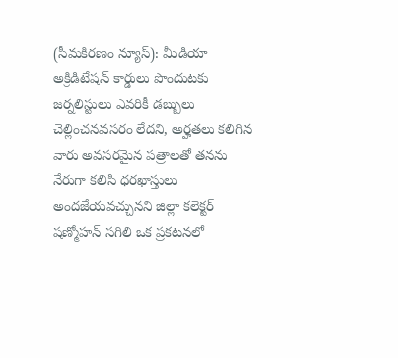(సీమకిరణం న్యూస్): మీడియా అక్రిడిటేషన్ కార్డులు పొందుటకు జర్నలిస్టులు ఎవరికీ డబ్బులు చెల్లించనవసరం లేదని, అర్హతలు కలిగిన వారు అవసరమైన పత్రాలతో తనను నేరుగా కలిసి ధరఖాస్తులు అందజేయవచ్చునని జిల్లా కలెక్టర్ షణ్మోహన్ సగిలి ఒక ప్రకటనలో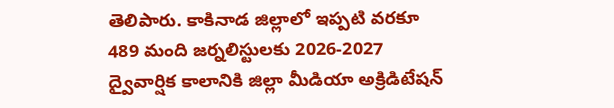తెలిపారు. కాకినాడ జిల్లాలో ఇప్పటి వరకూ 489 మంది జర్నలిస్టులకు 2026-2027 ద్వైవార్షిక కాలానికి జిల్లా మీడియా అక్రిడిటేషన్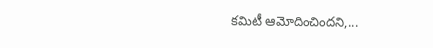కమిటీ ఆమోదించిందని,...